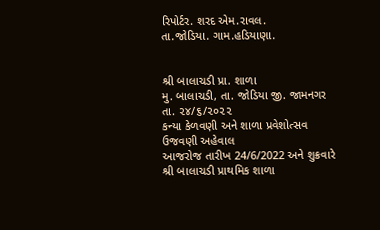રિપોર્ટર. શરદ એમ.રાવલ.
તા.જોડિયા. ગામ.હડિયાણા.


શ્રી બાલાચડી પ્રા. શાળા
મુ. બાલાચડી, તા. જોડિયા જી. જામનગર
તા. ૨૪/૬/૨૦૨૨
કન્યા કેળવણી અને શાળા પ્રવેશોત્સવ ઉજવણી અહેવાલ
આજરોજ તારીખ 24/6/2022 અને શુક્રવારે શ્રી બાલાચડી પ્રાથમિક શાળા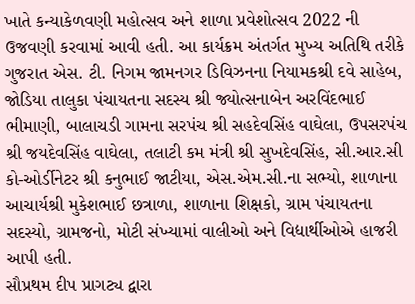ખાતે કન્યાકેળવણી મહોત્સવ અને શાળા પ્રવેશોત્સવ 2022 ની ઉજવણી કરવામાં આવી હતી. આ કાર્યક્રમ અંતર્ગત મુખ્ય અતિથિ તરીકે ગુજરાત એસ. ટી. નિગમ જામનગર ડિવિઝનના નિયામકશ્રી દવે સાહેબ, જોડિયા તાલુકા પંચાયતના સદસ્ય શ્રી જ્યોત્સનાબેન અરવિંદભાઈ ભીમાણી, બાલાચડી ગામના સરપંચ શ્રી સહદેવસિંહ વાઘેલા, ઉપસરપંચ શ્રી જયદેવસિંહ વાઘેલા, તલાટી કમ મંત્રી શ્રી સુખદેવસિંહ, સી.આર.સી કો-ઓર્ડીનેટર શ્રી કનુભાઈ જાટીયા, એસ.એમ.સી.ના સભ્યો, શાળાના આચાર્યશ્રી મુકેશભાઈ છત્રાળા, શાળાના શિક્ષકો, ગ્રામ પંચાયતના સદસ્યો, ગ્રામજનો, મોટી સંખ્યામાં વાલીઓ અને વિદ્યાર્થીઓએ હાજરી આપી હતી.
સૌપ્રથમ દીપ પ્રાગટ્ય દ્વારા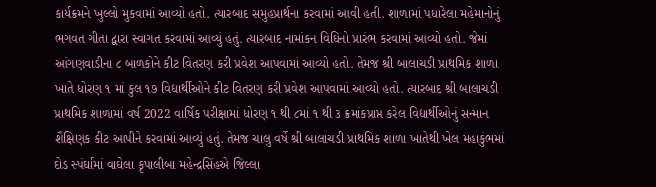કાર્યક્રમને ખુલ્લો મુકવામાં આવ્યો હતો. ત્યારબાદ સમુહપ્રાર્થના કરવામાં આવી હતી. શાળામાં પધારેલા મહેમાનોનું ભગવત ગીતા દ્વારા સ્વાગત કરવામાં આવ્યું હતું. ત્યારબાદ નામાંકન વિધિનો પ્રારંભ કરવામાં આવ્યો હતો. જેમાં આંગણવાડીના ૮ બાળકોને કીટ વિતરણ કરી પ્રવેશ આપવામાં આવ્યો હતો. તેમજ શ્રી બાલાચડી પ્રાથમિક શાળા ખાતે ધોરણ ૧ માં કુલ ૧૭ વિદ્યાર્થીઓને કીટ વિતરણ કરી પ્રવેશ આપવામાં આવ્યો હતો. ત્યારબાદ શ્રી બાલાચડી પ્રાથમિક શાળામાં વર્ષ 2022 વાર્ષિક પરીક્ષામાં ધોરણ ૧ થી ૮માં ૧ થી ૩ ક્રમાંકપ્રાપ્ત કરેલ વિદ્યાર્થીઓનું સન્માન શૈક્ષિણક કીટ આપીને કરવામાં આવ્યું હતું. તેમજ ચાલુ વર્ષે શ્રી બાલાચડી પ્રાથમિક શાળા ખાતેથી ખેલ મહાકુંભમાં દોડ સ્પંર્ઘામાં વાઘેલા કૃપાલીબા મહેન્દ્રસિંહએ જિલ્લા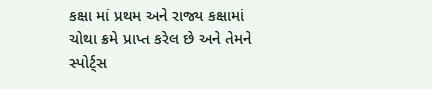કક્ષા માં પ્રથમ અને રાજ્ય કક્ષામાં ચોથા ક્રમે પ્રાપ્ત કરેલ છે અને તેમને સ્પોર્ટ્સ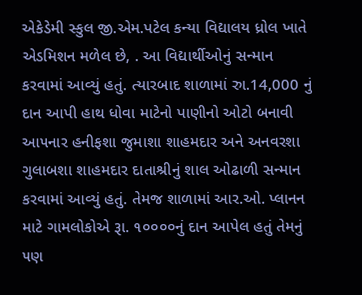એકેડેમી સ્કુલ જી.એમ.પટેલ કન્યા વિદ્યાલય ધ્રોલ ખાતે એડમિશન મળેલ છે, . આ વિદ્યાર્થીઓનું સન્માન કરવામાં આવ્યું હતું. ત્યારબાદ શાળામાં રુા.14,000 નું દાન આપી હાથ ધોવા માટેનો પાણીનો ઓટો બનાવી આ૫નાર હનીફશા જુમાશા શાહમદાર અને અનવરશા ગુલાબશા શાહમદાર દાતાશ્રીનું શાલ ઓઢાળી સન્માન કરવામાં આવ્યું હતું. તેમજ શાળામાં આર.ઓ. પ્લાનન માટે ગામલોકોએ રૂા. ૧૦૦૦૦નું દાન આપેલ હતું તેમનું ૫ણ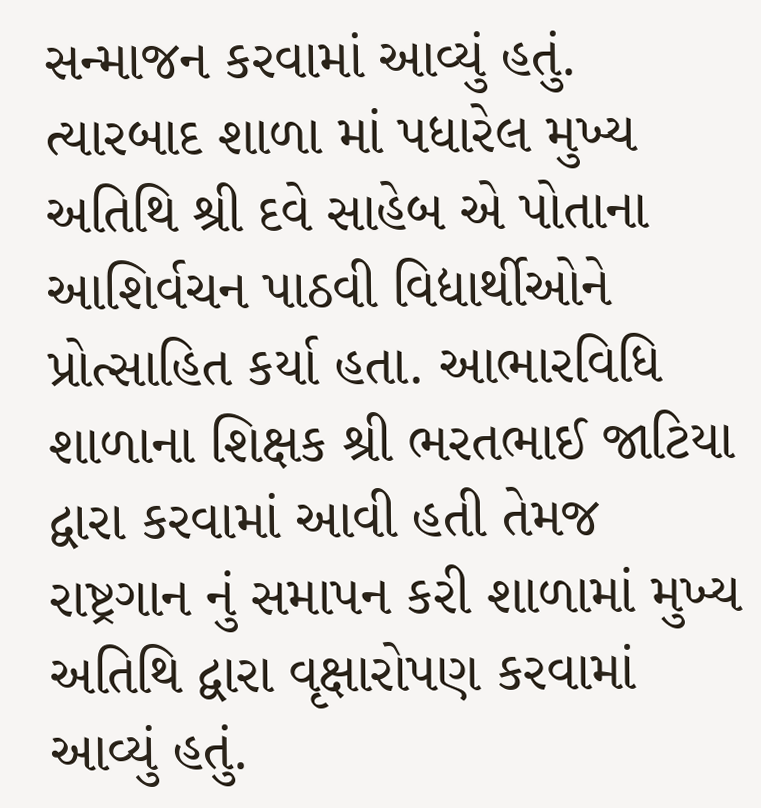સન્માજન કરવામાં આવ્યું હતું. ત્યારબાદ શાળા માં પધારેલ મુખ્ય અતિથિ શ્રી દવે સાહેબ એ પોતાના આશિર્વચન પાઠવી વિદ્યાર્થીઓને પ્રોત્સાહિત કર્યા હતા. આભારવિધિ શાળાના શિક્ષક શ્રી ભરતભાઈ જાટિયા દ્વારા કરવામાં આવી હતી તેમજ રાષ્ટ્રગાન નું સમાપન કરી શાળામાં મુખ્ય અતિથિ દ્વારા વૃક્ષારોપણ કરવામાં આવ્યું હતું.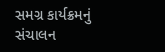સમગ્ર કાર્યક્રમનું સંચાલન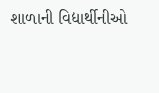શાળાની વિદ્યાર્થીનીઓ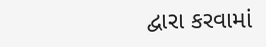દ્વારા કરવામાં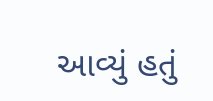આવ્યું હતું